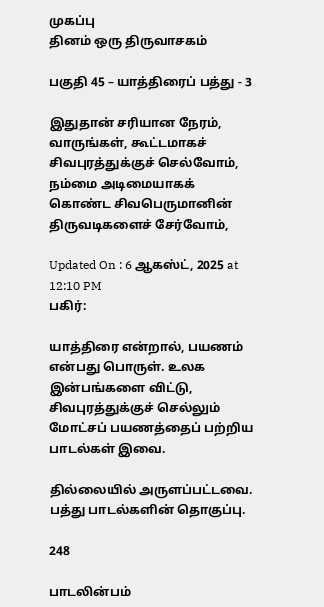முகப்பு
தினம் ஒரு திருவாசகம்

பகுதி 45 – யாத்திரைப் பத்து - 3

இதுதான் சரியான நேரம், வாருங்கள், கூட்டமாகச் சிவபுரத்துக்குச் செல்வோம், நம்மை அடிமையாகக் கொண்ட சிவபெருமானின் திருவடிகளைச் சேர்வோம்,

Updated On : 6 ஆகஸ்ட், 2025 at 12:10 PM
பகிர்:

யாத்திரை என்றால், பயணம் என்பது பொருள். உலக இன்பங்களை விட்டு, சிவபுரத்துக்குச் செல்லும் மோட்சப் பயணத்தைப் பற்றிய பாடல்கள் இவை.

தில்லையில் அருளப்பட்டவை. பத்து பாடல்களின் தொகுப்பு.

248

பாடலின்பம்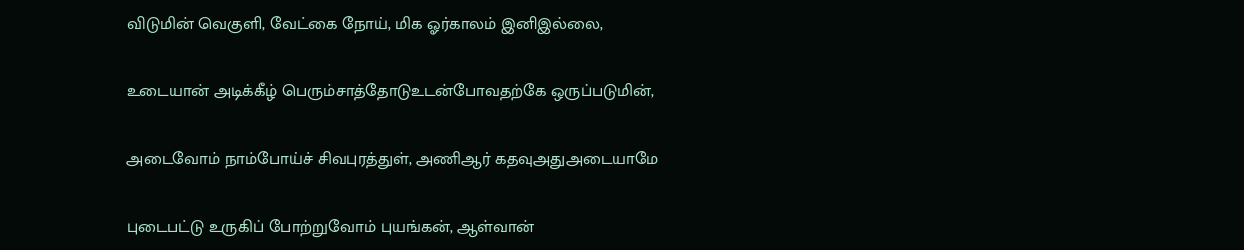விடுமின் வெகுளி, வேட்கை நோய், மிக ஓர்காலம் இனிஇல்லை,

உடையான் அடிக்கீழ் பெரும்சாத்தோடுஉடன்போவதற்கே ஒருப்படுமின்,

அடைவோம் நாம்போய்ச் சிவபுரத்துள், அணிஆர் கதவுஅதுஅடையாமே

புடைபட்டு உருகிப் போற்றுவோம் புயங்கன், ஆள்வான்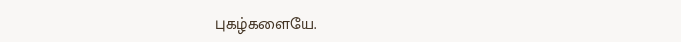புகழ்களையே.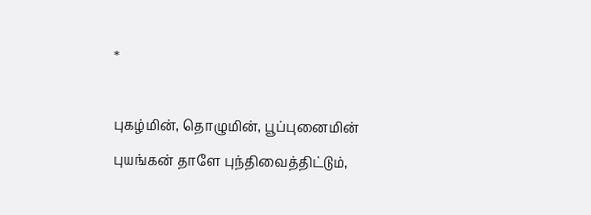*

புகழ்மின், தொழுமின், பூப்புனைமின் புயங்கன் தாளே புந்திவைத்திட்டும்,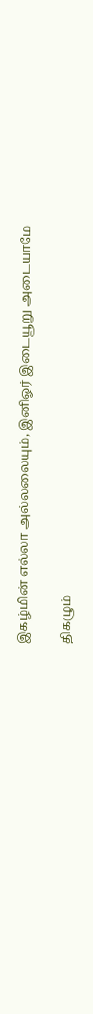இகழ்மின் எல்லா அல்லலையும், இனிஓர் இடையூறு அடையாமே

திகழும்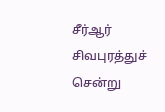சீர்ஆர் சிவபுரத்துச் சென்று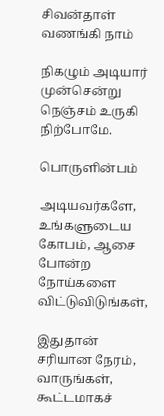சிவன்தாள் வணங்கி நாம்

நிகழும் அடியார் முன்சென்று நெஞ்சம் உருகி நிற்போமே.

பொருளின்பம்

அடியவர்களே, உங்களுடைய கோபம், ஆசை போன்ற நோய்களை விட்டுவிடுங்கள்,

இதுதான் சரியான நேரம், வாருங்கள், கூட்டமாகச்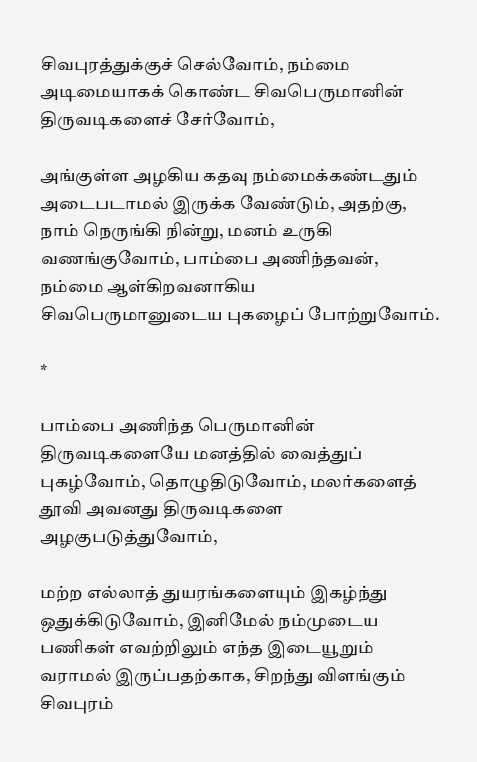சிவபுரத்துக்குச் செல்வோம், நம்மை அடிமையாகக் கொண்ட சிவபெருமானின் திருவடிகளைச் சேர்வோம்,

அங்குள்ள அழகிய கதவு நம்மைக்கண்டதும் அடைபடாமல் இருக்க வேண்டும், அதற்கு, நாம் நெருங்கி நின்று, மனம் உருகி வணங்குவோம், பாம்பை அணிந்தவன், நம்மை ஆள்கிறவனாகிய சிவபெருமானுடைய புகழைப் போற்றுவோம்.

*

பாம்பை அணிந்த பெருமானின் திருவடிகளையே மனத்தில் வைத்துப் புகழ்வோம், தொழுதிடுவோம், மலர்களைத் தூவி அவனது திருவடிகளை அழகுபடுத்துவோம்,

மற்ற எல்லாத் துயரங்களையும் இகழ்ந்து ஒதுக்கிடுவோம், இனிமேல் நம்முடைய பணிகள் எவற்றிலும் எந்த இடையூறும் வராமல் இருப்பதற்காக, சிறந்து விளங்கும் சிவபுரம்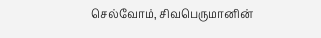செல்வோம், சிவபெருமானின்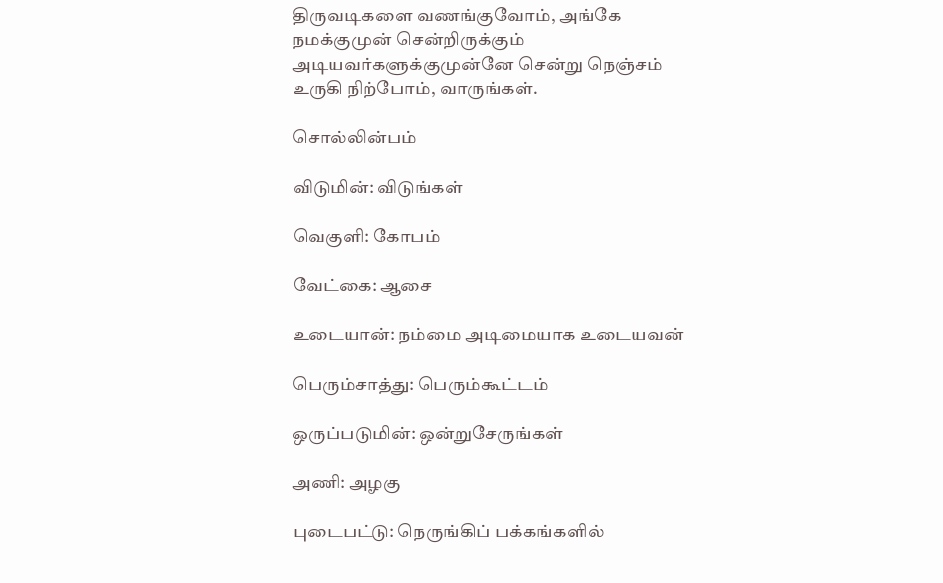திருவடிகளை வணங்குவோம், அங்கே நமக்குமுன் சென்றிருக்கும் அடியவர்களுக்குமுன்னே சென்று நெஞ்சம் உருகி நிற்போம், வாருங்கள்.

சொல்லின்பம்

விடுமின்: விடுங்கள்

வெகுளி: கோபம்

வேட்கை: ஆசை

உடையான்: நம்மை அடிமையாக உடையவன்

பெரும்சாத்து: பெரும்கூட்டம்

ஒருப்படுமின்: ஒன்றுசேருங்கள்

அணி: அழகு

புடைபட்டு: நெருங்கிப் பக்கங்களில்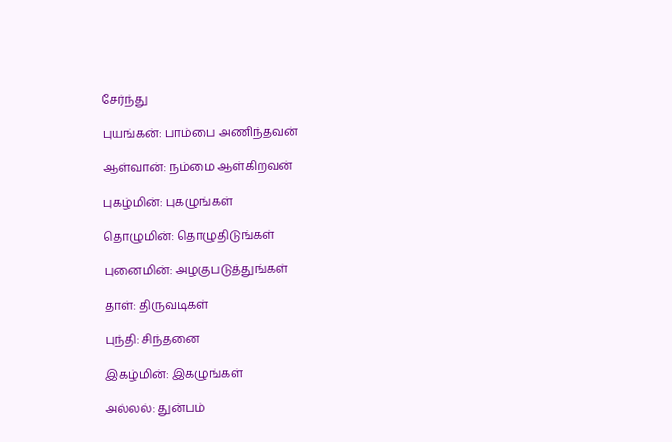சேர்ந்து

புயங்கன்: பாம்பை அணிந்தவன்

ஆள்வான்: நம்மை ஆள்கிறவன்

புகழ்மின்: புகழுங்கள்

தொழுமின்: தொழுதிடுங்கள்

புனைமின்: அழகுபடுத்துங்கள்

தாள்: திருவடிகள்

புந்தி: சிந்தனை

இகழ்மின்: இகழுங்கள்

அல்லல்: துன்பம்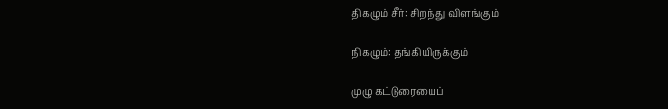திகழும் சீர்: சிறந்து விளங்கும்

நிகழும்: தங்கியிருக்கும்

முழு கட்டுரையைப்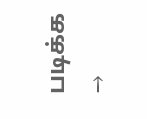படிக்க →